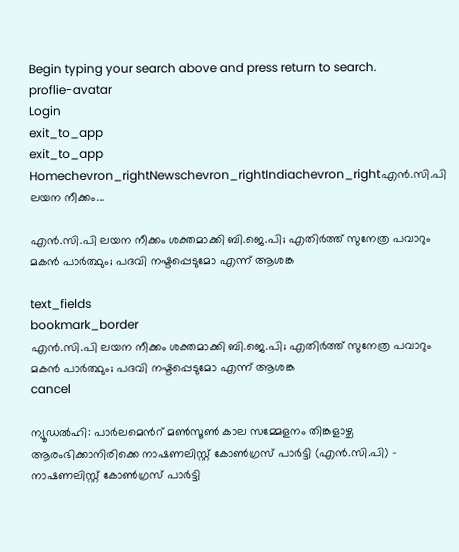Begin typing your search above and press return to search.
proflie-avatar
Login
exit_to_app
exit_to_app
Homechevron_rightNewschevron_rightIndiachevron_rightഎൻ‌.സി‌.പി ലയന നീക്കം...

എൻ‌.സി‌.പി ലയന നീക്കം ശക്തമാക്കി ബി.ജെ.പി; എതിർത്ത് സുനേത്ര പവാറും മകൻ പാർത്ഥും; പദവി നഷ്ടപ്പെടുമോ എന്ന് ആശങ്ക

text_fields
bookmark_border
എൻ‌.സി‌.പി ലയന നീക്കം ശക്തമാക്കി ബി.ജെ.പി; എതിർത്ത് സുനേത്ര പവാറും മകൻ പാർത്ഥും; പദവി നഷ്ടപ്പെടുമോ എന്ന് ആശങ്ക
cancel

ന്യൂഡൽഹി: പാർലമെന്‍റ് മൺസൂൺ കാല സമ്മേളനം തിങ്കളാഴ്ച ആരംഭിക്കാനിരിക്കെ നാഷണലിസ്റ്റ് കോൺഗ്രസ് പാർട്ടി (എൻ.സി.പി) - നാഷണലിസ്റ്റ് കോൺഗ്രസ് പാർട്ടി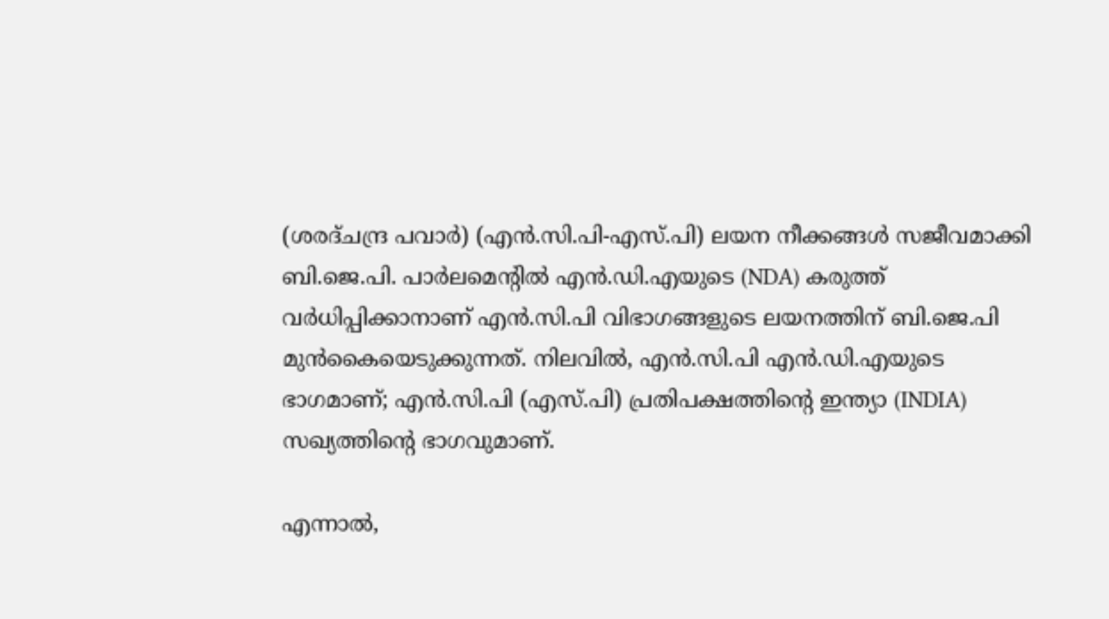(ശരദ്ചന്ദ്ര പവാർ) (എൻ.സി.പി-എസ്.പി) ലയന നീക്കങ്ങൾ സജീവമാക്കി ബി.ജെ.പി. പാർലമെന്‍റിൽ എൻ.ഡി.എയുടെ (NDA) കരുത്ത് വർധിപ്പിക്കാനാണ് എൻ.സി.പി വിഭാഗങ്ങളുടെ ലയനത്തിന് ബി.ജെ.പി മുൻകൈയെടുക്കുന്നത്. നിലവിൽ, എൻ.സി.പി എൻ.ഡി.എയുടെ ഭാഗമാണ്; എൻ.സി.പി (എസ്.പി) പ്രതിപക്ഷത്തിന്റെ ഇന്ത്യാ (INDIA) സഖ്യത്തിന്റെ ഭാഗവുമാണ്.

എന്നാൽ,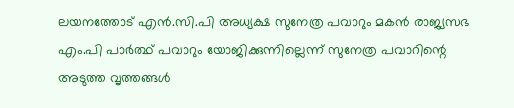ലയനത്തോട് എൻ.സി.പി അധ്യക്ഷ സുനേത്ര പവാറും മകൻ രാജ്യസഭ എം.പി പാർത്ഥ് പവാറും യോജിക്കുന്നില്ലെന്ന് സുനേത്ര പവാറിന്റെ അടുത്ത വൃത്തങ്ങൾ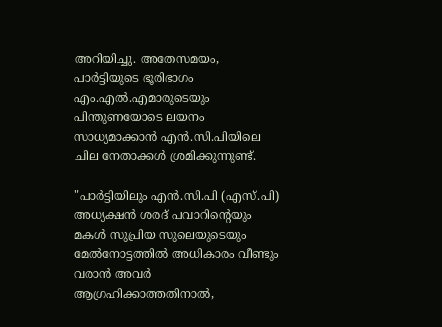അറിയിച്ചു. അതേസമയം, പാർട്ടിയുടെ ഭൂരിഭാഗം എം.എൽ.എമാരുടെയും പിന്തുണയോടെ ലയനം സാധ്യമാക്കാൻ എൻ.സി.പിയിലെ ചില നേതാക്കൾ ശ്രമിക്കുന്നുണ്ട്.

"പാർട്ടിയിലും എൻ.സി.പി (എസ്.പി) അധ്യക്ഷൻ ശരദ് പവാറിന്റെയും മകൾ സുപ്രിയ സുലെയുടെയും മേൽനോട്ടത്തിൽ അധികാരം വീണ്ടും വരാൻ അവർ ആഗ്രഹിക്കാത്തതിനാൽ,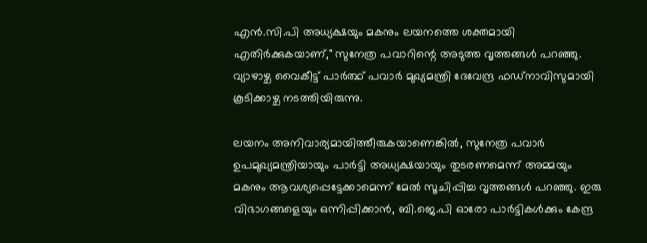എൻ.സി.പി അധ്യക്ഷയും മകനും ലയനത്തെ ശക്തമായി എതിർക്കുകയാണ്," സുനേത്ര പവാറിന്റെ അടുത്ത വൃത്തങ്ങൾ പറഞ്ഞു. വ്യാഴാഴ്ച വൈകീട്ട് പാർത്ഥ് പവാർ മുഖ്യമന്ത്രി ദേവേന്ദ്ര ഫഡ്‌നാവിസുമായി കൂടിക്കാഴ്ച നടത്തിയിരുന്നു.

ലയനം അനിവാര്യമായിത്തീരുകയാണെങ്കിൽ, സുനേത്ര പവാർ ഉപമുഖ്യമന്ത്രിയായും പാർട്ടി അധ്യക്ഷയായും തുടരണമെന്ന് അമ്മയും മകനും ആവശ്യപ്പെട്ടേക്കാമെന്ന് മേൽ സൂചിപ്പിച്ച വൃത്തങ്ങൾ പറഞ്ഞു. ഇരു വിഭാഗങ്ങളെയും ഒന്നിപ്പിക്കാൻ, ബി.ജെ.പി ഓരോ പാർട്ടികൾക്കും കേന്ദ്ര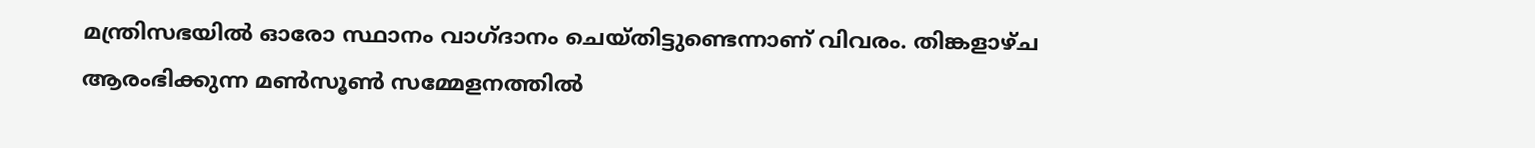മന്ത്രിസഭയിൽ ഓരോ സ്ഥാനം വാഗ്ദാനം ചെയ്തിട്ടുണ്ടെന്നാണ് വിവരം. തിങ്കളാഴ്ച ആരംഭിക്കുന്ന മൺസൂൺ സമ്മേളനത്തിൽ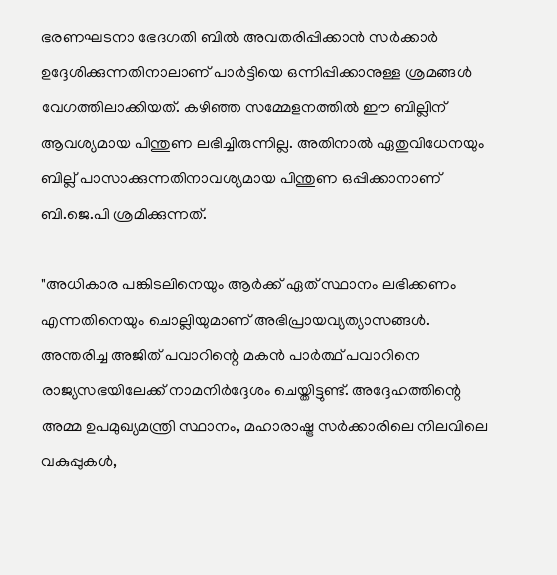ഭരണഘടനാ ഭേദഗതി ബിൽ അവതരിപ്പിക്കാൻ സർക്കാർ ഉദ്ദേശിക്കുന്നതിനാലാണ് പാർട്ടിയെ ഒന്നിപ്പിക്കാനുള്ള ശ്രമങ്ങൾ വേഗത്തിലാക്കിയത്. കഴിഞ്ഞ സമ്മേളനത്തിൽ ഈ ബില്ലിന് ആവശ്യമായ പിന്തുണ ലഭിച്ചിരുന്നില്ല. അതിനാൽ ഏതുവിധേനയും ബില്ല് പാസാക്കുന്നതിനാവശ്യമായ പിന്തുണ ഒപ്പിക്കാനാണ് ബി.ജെ.പി ശ്രമിക്കുന്നത്.

"അധികാര പങ്കിടലിനെയും ആർക്ക് ഏത് സ്ഥാനം ലഭിക്കണം എന്നതിനെയും ചൊല്ലിയുമാണ് അഭിപ്രായവ്യത്യാസങ്ങൾ. അന്തരിച്ച അജിത് പവാറിന്റെ മകൻ പാർത്ഥ് പവാറിനെ രാജ്യസഭയിലേക്ക് നാമനിർദ്ദേശം ചെയ്തിട്ടുണ്ട്. അദ്ദേഹത്തിന്റെ അമ്മ ഉപമുഖ്യമന്ത്രി സ്ഥാനം, മഹാരാഷ്ട്ര സർക്കാരിലെ നിലവിലെ വകുപ്പുകൾ,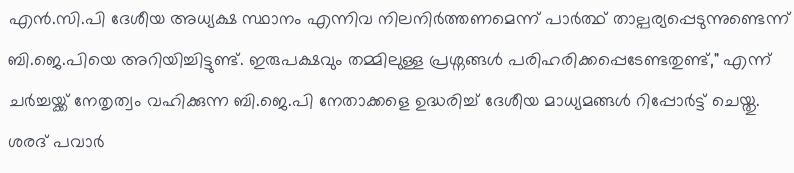എൻ.സി.പി ദേശീയ അധ്യക്ഷ സ്ഥാനം എന്നിവ നിലനിർത്തണമെന്ന് പാർത്ഥ് താല്പര്യപ്പെടുന്നുണ്ടെന്ന് ബി.ജെ.പിയെ അറിയിച്ചിട്ടുണ്ട്. ഇരുപക്ഷവും തമ്മിലുള്ള പ്രശ്നങ്ങൾ പരിഹരിക്കപ്പെടേണ്ടതുണ്ട്," എന്ന് ചർച്ചയ്ക്ക് നേതൃത്വം വഹിക്കുന്ന ബി.ജെ.പി നേതാക്കളെ ഉദ്ധരിച്ച് ദേശീയ മാധ്യമങ്ങൾ റിപ്പോർട്ട് ചെയ്തു. ശരദ് പവാർ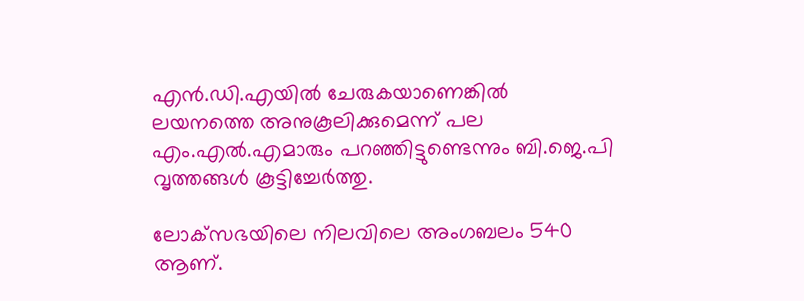എൻ.ഡി.എയിൽ ചേരുകയാണെങ്കിൽ ലയനത്തെ അനുകൂലിക്കുമെന്ന് പല എം.എൽ.എമാരും പറഞ്ഞിട്ടുണ്ടെന്നും ബി.ജെ.പി വൃത്തങ്ങൾ കൂട്ടിച്ചേർത്തു.

ലോക്‌സഭയിലെ നിലവിലെ അംഗബലം 540 ആണ്.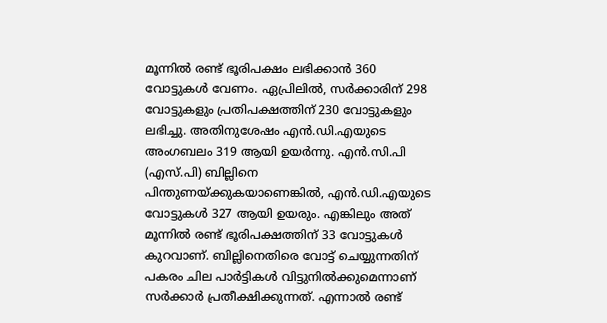മൂന്നിൽ രണ്ട് ഭൂരിപക്ഷം ലഭിക്കാൻ 360 വോട്ടുകൾ വേണം. ഏപ്രിലിൽ, സർക്കാരിന് 298 വോട്ടുകളും പ്രതിപക്ഷത്തിന് 230 വോട്ടുകളും ലഭിച്ചു. അതിനുശേഷം എൻ.ഡി.എയുടെ അംഗബലം 319 ആയി ഉയർന്നു. എൻ.സി.പി (എസ്.പി) ബില്ലിനെ പിന്തുണയ്ക്കുകയാണെങ്കിൽ, എൻ.ഡി.എയുടെ വോട്ടുകൾ 327 ആയി ഉയരും. എങ്കിലും അത് മൂന്നിൽ രണ്ട് ഭൂരിപക്ഷത്തിന് 33 വോട്ടുകൾ കുറവാണ്. ബില്ലിനെതിരെ വോട്ട് ചെയ്യുന്നതിന് പകരം ചില പാർട്ടികൾ വിട്ടുനിൽക്കുമെന്നാണ് സർക്കാർ പ്രതീക്ഷിക്കുന്നത്. എന്നാൽ രണ്ട്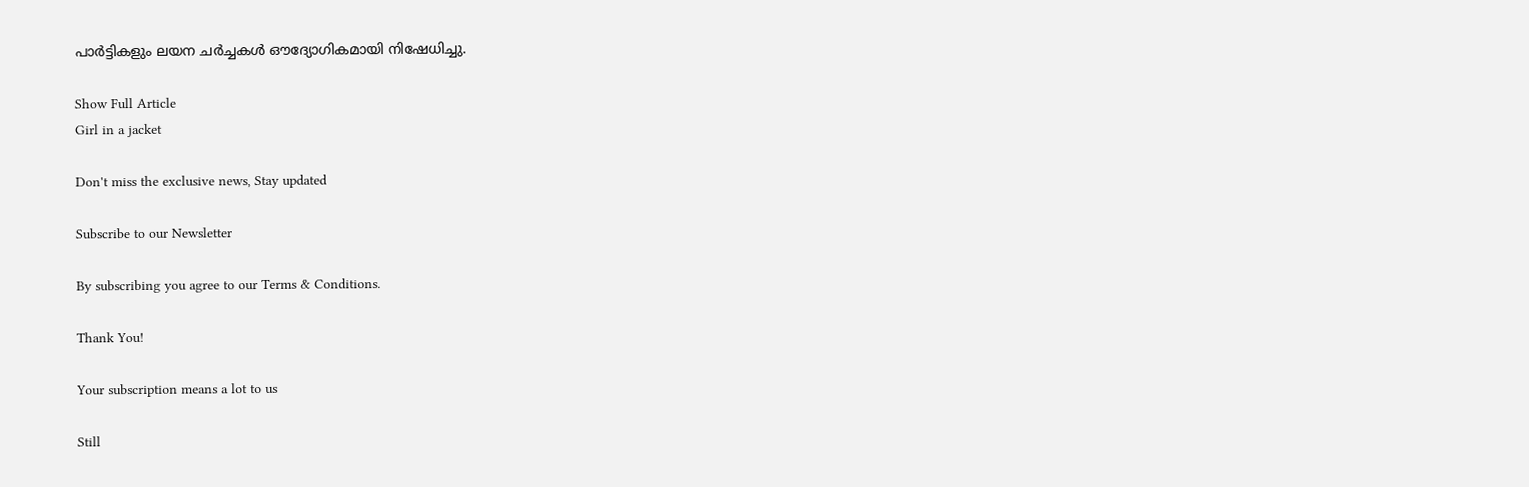പാർട്ടികളും ലയന ചർച്ചകൾ ഔദ്യോഗികമായി നിഷേധിച്ചു.

Show Full Article
Girl in a jacket

Don't miss the exclusive news, Stay updated

Subscribe to our Newsletter

By subscribing you agree to our Terms & Conditions.

Thank You!

Your subscription means a lot to us

Still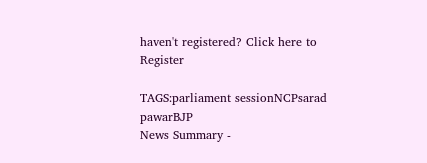haven't registered? Click here to Register

TAGS:parliament sessionNCPsarad pawarBJP
News Summary -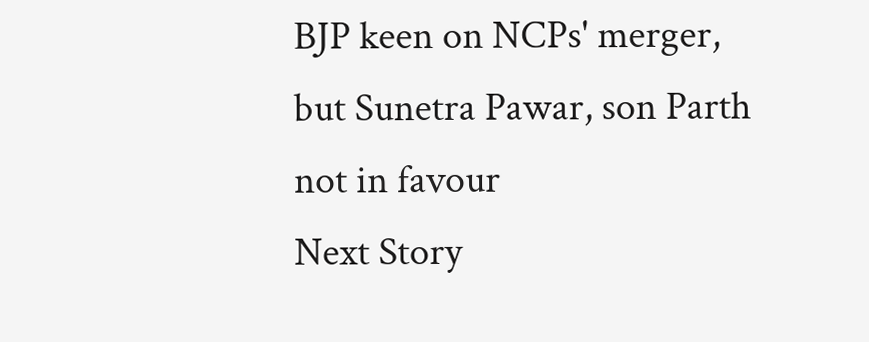BJP keen on NCPs' merger, but Sunetra Pawar, son Parth not in favour
Next Story